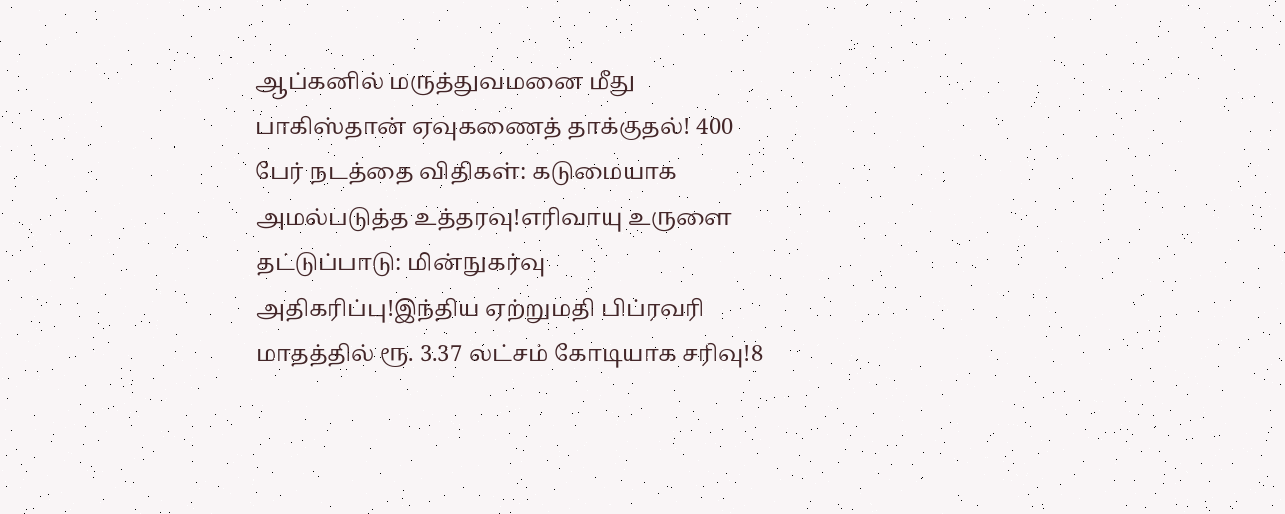ஆப்கனில் மருத்துவமனை மீது பாகிஸ்தான் ஏவுகணைத் தாக்குதல்! 400 பேர் நடத்தை விதிகள்: கடுமையாக அமல்படுத்த உத்தரவு!எரிவாயு உருளை தட்டுப்பாடு: மின்நுகர்வு அதிகரிப்பு!இந்திய ஏற்றுமதி பிப்ரவரி மாதத்தில் ரூ. 3.37 லட்சம் கோடியாக சரிவு!8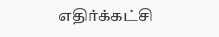எதிர்க்கட்சி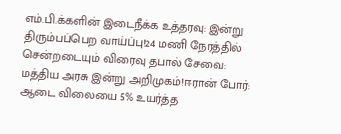எம்.பி.க்களின் இடைநீக்க உத்தரவு: இன்று திரும்பப்பெற வாய்ப்பு!24 மணி நேரத்தில் சென்றடையும் விரைவு தபால் சேவை: மத்திய அரசு இன்று அறிமுகம்!ஈரான் போர்: ஆடை விலையை 5% உயர்த்த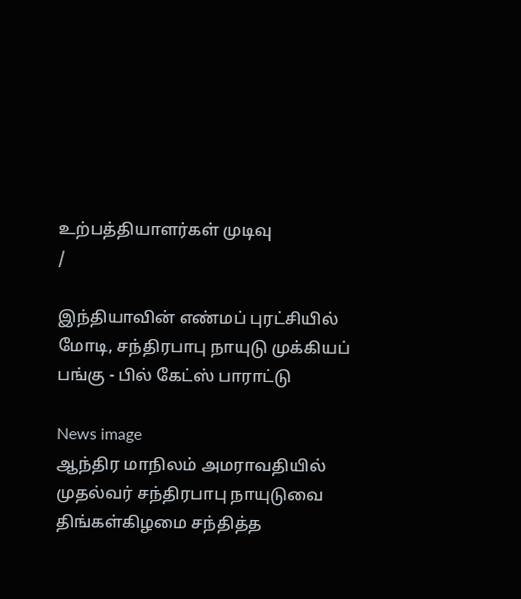உற்பத்தியாளர்கள் முடிவு
/

இந்தியாவின் எண்மப் புரட்சியில் மோடி, சந்திரபாபு நாயுடு முக்கியப் பங்கு - பில் கேட்ஸ் பாராட்டு

News image
ஆந்திர மாநிலம் அமராவதியில் முதல்வர் சந்திரபாபு நாயுடுவை திங்கள்கிழமை சந்தித்த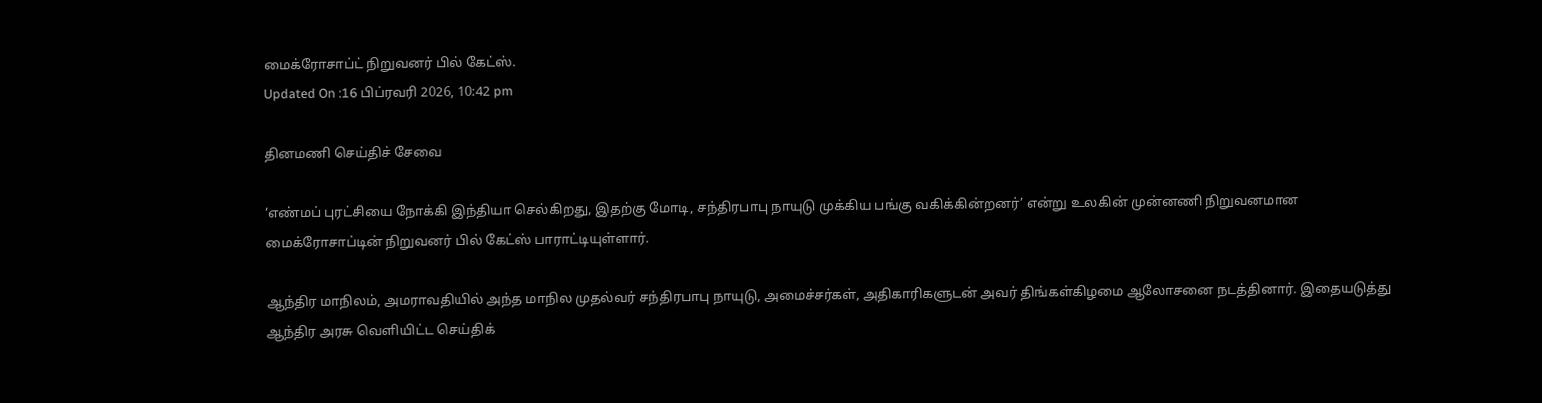மைக்ரோசாப்ட் நிறுவனர் பில் கேட்ஸ்.
Updated On :16 பிப்ரவரி 2026, 10:42 pm

தினமணி செய்திச் சேவை

‘எண்மப் புரட்சியை நோக்கி இந்தியா செல்கிறது, இதற்கு மோடி, சந்திரபாபு நாயுடு முக்கிய பங்கு வகிக்கின்றனர்’ என்று உலகின் முன்னணி நிறுவனமான மைக்ரோசாப்டின் நிறுவனர் பில் கேட்ஸ் பாராட்டியுள்ளார்.

ஆந்திர மாநிலம், அமராவதியில் அந்த மாநில முதல்வர் சந்திரபாபு நாயுடு, அமைச்சர்கள், அதிகாரிகளுடன் அவர் திங்கள்கிழமை ஆலோசனை நடத்தினார். இதையடுத்து ஆந்திர அரசு வெளியிட்ட செய்திக்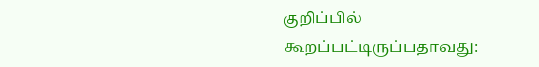குறிப்பில் கூறப்பட்டிருப்பதாவது: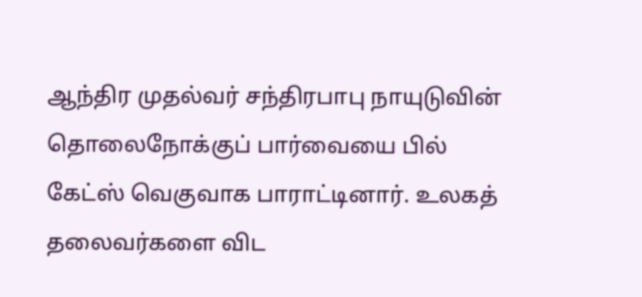ஆந்திர முதல்வர் சந்திரபாபு நாயுடுவின் தொலைநோக்குப் பார்வையை பில் கேட்ஸ் வெகுவாக பாராட்டினார். உலகத் தலைவர்களை விட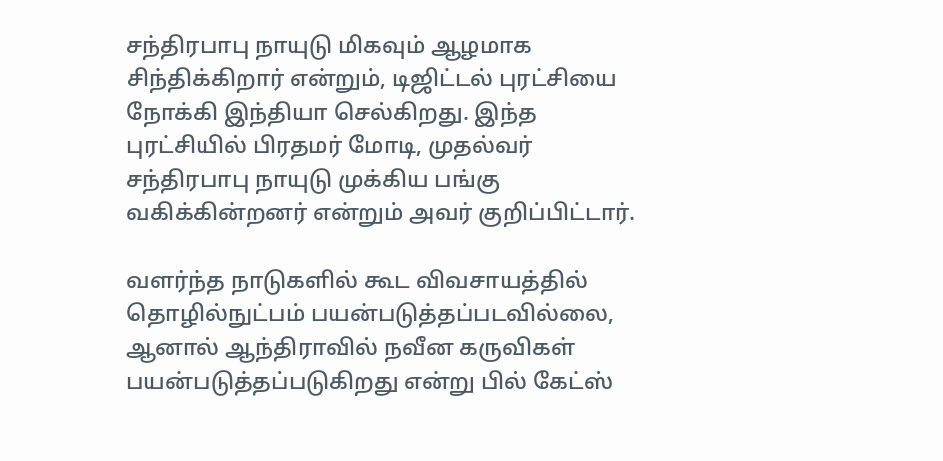சந்திரபாபு நாயுடு மிகவும் ஆழமாக சிந்திக்கிறார் என்றும், டிஜிட்டல் புரட்சியை நோக்கி இந்தியா செல்கிறது. இந்த புரட்சியில் பிரதமர் மோடி, முதல்வர் சந்திரபாபு நாயுடு முக்கிய பங்கு வகிக்கின்றனர் என்றும் அவர் குறிப்பிட்டார்.

வளர்ந்த நாடுகளில் கூட விவசாயத்தில் தொழில்நுட்பம் பயன்படுத்தப்படவில்லை, ஆனால் ஆந்திராவில் நவீன கருவிகள் பயன்படுத்தப்படுகிறது என்று பில் கேட்ஸ்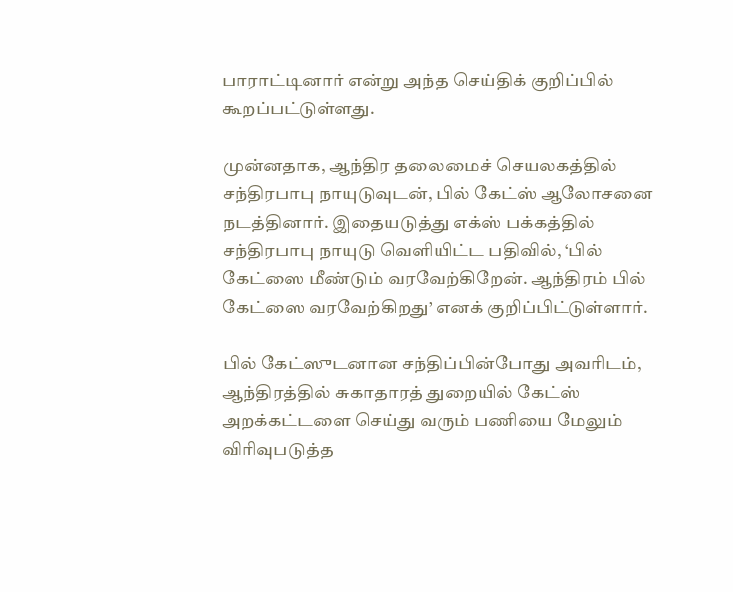பாராட்டினார் என்று அந்த செய்திக் குறிப்பில் கூறப்பட்டுள்ளது.

முன்னதாக, ஆந்திர தலைமைச் செயலகத்தில் சந்திரபாபு நாயுடுவுடன், பில் கேட்ஸ் ஆலோசனை நடத்தினார். இதையடுத்து எக்ஸ் பக்கத்தில் சந்திரபாபு நாயுடு வெளியிட்ட பதிவில், ‘பில் கேட்ஸை மீண்டும் வரவேற்கிறேன். ஆந்திரம் பில் கேட்ஸை வரவேற்கிறது’ எனக் குறிப்பிட்டுள்ளார்.

பில் கேட்ஸுடனான சந்திப்பின்போது அவரிடம், ஆந்திரத்தில் சுகாதாரத் துறையில் கேட்ஸ் அறக்கட்டளை செய்து வரும் பணியை மேலும் விரிவுபடுத்த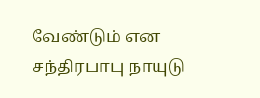வேண்டும் என சந்திரபாபு நாயுடு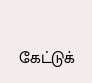கேட்டுக்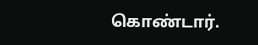கொண்டார்.